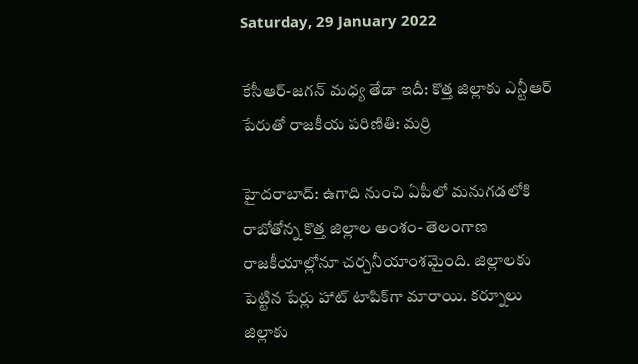Saturday, 29 January 2022

కేసీఆర్-జగన్ మధ్య తేడా ఇదీ: కొత్త జిల్లాకు ఎన్టీఆర్ పేరుతో రాజకీయ పరిణితి: మర్రి

హైదరాబాద్: ఉగాది నుంచి ఏపీలో మనుగడలోకి రాబోతోన్న కొత్త జిల్లాల అంశం- తెలంగాణ రాజకీయాల్లోనూ చర్చనీయాంశమైంది. జిల్లాలకు పెట్టిన పేర్లు హాట్ టాపిక్‌గా మారాయి. కర్నూలు జిల్లాకు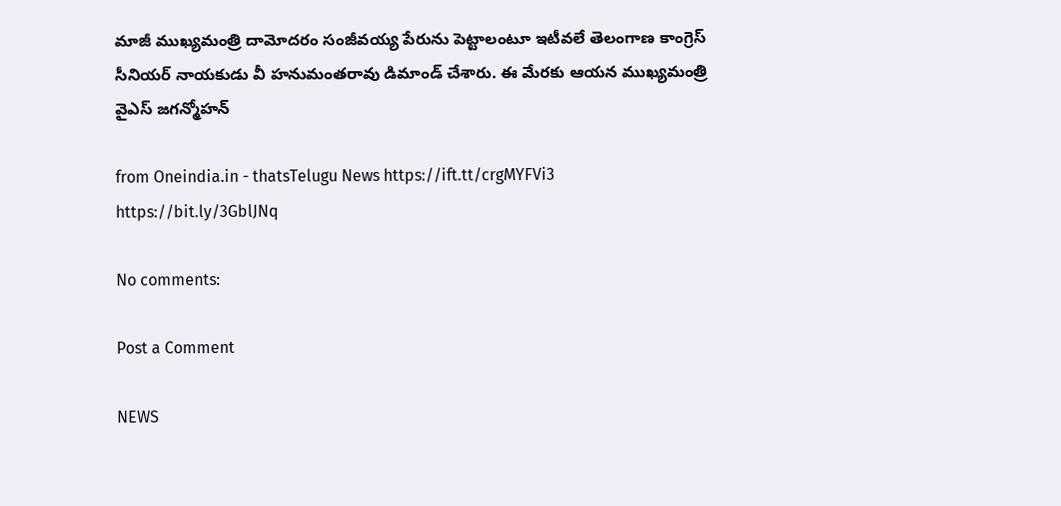మాజీ ముఖ్యమంత్రి దామోదరం సంజీవయ్య పేరును పెట్టాలంటూ ఇటీవలే తెలంగాణ కాంగ్రెస్ సీనియర్ నాయకుడు వీ హనుమంతరావు డిమాండ్ చేశారు. ఈ మేరకు ఆయన ముఖ్యమంత్రి వైఎస్ జగన్మోహన్

from Oneindia.in - thatsTelugu News https://ift.tt/crgMYFVi3
https://bit.ly/3GblJNq

No comments:

Post a Comment

NEWS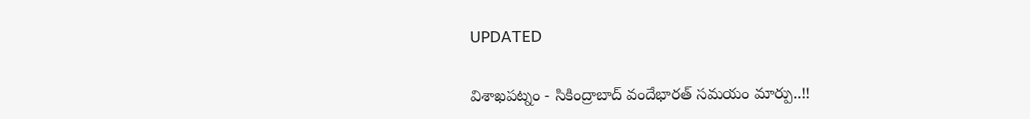UPDATED

విశాఖపట్నం - సికింద్రాబాద్ వందేభారత్ సమయం మార్పు..!!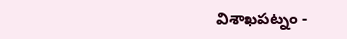విశాఖపట్నం -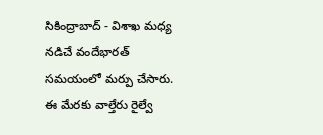సికింద్రాబాద్ - విశాఖ మధ్య నడిచే వందేభారత్ సమయంలో మర్పు చేసారు. ఈ మేరకు వాల్తేరు రైల్వే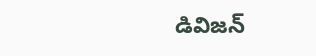డివిజన్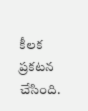కీలక ప్రకటన చేసింది.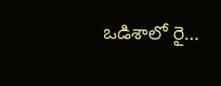ఒడిశాలో రై...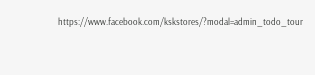https://www.facebook.com/kskstores/?modal=admin_todo_tour